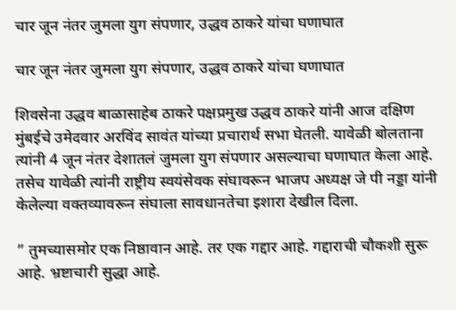चार जून नंतर जुमला युग संपणार, उद्धव ठाकरे यांचा घणाघात

चार जून नंतर जुमला युग संपणार, उद्धव ठाकरे यांचा घणाघात

शिवसेना उद्धव बाळासाहेब ठाकरे पक्षप्रमुख उद्धव ठाकरे यांनी आज दक्षिण मुंबईचे उमेदवार अरविंद सावंत यांच्या प्रचारार्थ सभा घेतली. यावेळी बोलताना त्यांनी 4 जून नंतर देशातलं जुमला युग संपणार असल्याचा घणाघात केला आहे. तसेच यावेळी त्यांनी राष्ट्रीय स्वयंसेवक संघावरून भाजप अध्यक्ष जे पी नड्डा यांनी केलेल्या वक्तव्यावरून संघाला सावधानतेचा इशारा देखील दिला.

” तुमच्यासमोर एक निष्ठावान आहे. तर एक गद्दार आहे. गद्दाराची चौकशी सुरू आहे. भ्रष्टाचारी सुद्धा आहे.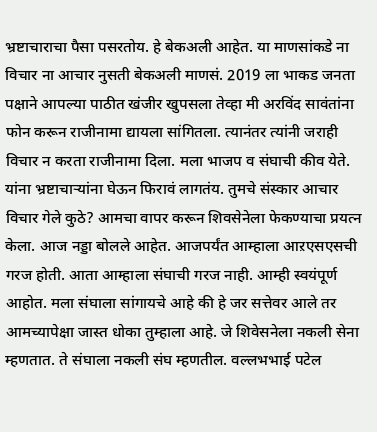भ्रष्टाचाराचा पैसा पसरतोय. हे बेकअली आहेत. या माणसांकडे ना विचार ना आचार नुसती बेकअली माणसं. 2019 ला भाकड जनता पक्षाने आपल्या पाठीत खंजीर खुपसला तेव्हा मी अरविंद सावंतांना फोन करून राजीनामा द्यायला सांगितला. त्यानंतर त्यांनी जराही विचार न करता राजीनामा दिला. मला भाजप व संघाची कीव येते. यांना भ्रष्टाचाऱ्यांना घेऊन फिरावं लागतंय. तुमचे संस्कार आचार विचार गेले कुठे? आमचा वापर करून शिवसेनेला फेकण्याचा प्रयत्न केला. आज नड्डा बोलले आहेत. आजपर्यंत आम्हाला आऱएसएसची गरज होती. आता आम्हाला संघाची गरज नाही. आम्ही स्वयंपूर्ण आहोत. मला संघाला सांगायचे आहे की हे जर सत्तेवर आले तर आमच्यापेक्षा जास्त धोका तुम्हाला आहे. जे शिवेसनेला नकली सेना म्हणतात. ते संघाला नकली संघ म्हणतील. वल्लभभाई पटेल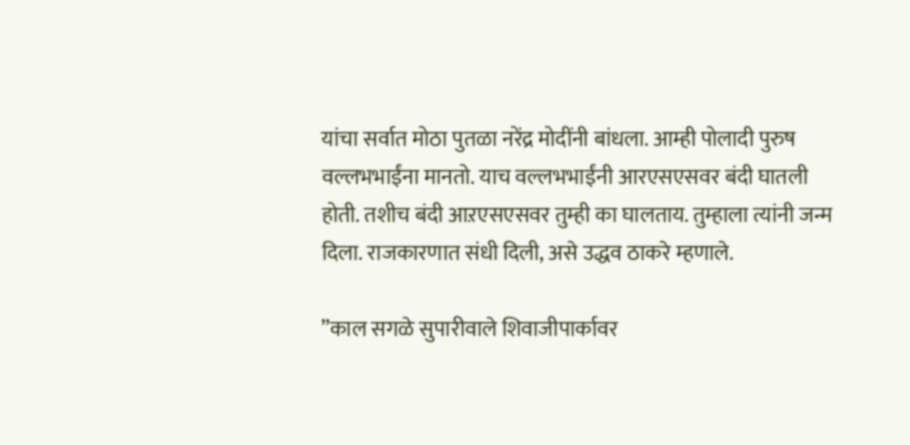यांचा सर्वात मोठा पुतळा नरेंद्र मोदींनी बांधला. आम्ही पोलादी पुरुष वल्लभभाईंना मानतो. याच वल्लभभाईंनी आरएसएसवर बंदी घातली होती. तशीच बंदी आऱएसएसवर तुम्ही का घालताय. तुम्हाला त्यांनी जन्म दिला. राजकारणात संधी दिली, असे उद्धव ठाकरे म्हणाले.

”काल सगळे सुपारीवाले शिवाजीपार्कावर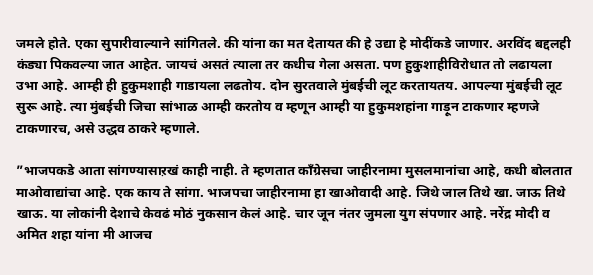जमले होते. एका सुपारीवाल्याने सांगितले. की यांना का मत देतायत की हे उद्या हे मोदींकडे जाणार. अरविंद बद्दलही कंड्या पिकवल्या जात आहेत. जायचं असतं त्याला तर कधीच गेला असता. पण हुकुशाहीविरोधात तो लढायला उभा आहे. आम्ही ही हुकुमशाही गाडायला लढतोय. दोन सुरतवाले मुंबईची लूट करतायतय. आपल्या मुंबईची लूट सुरू आहे. त्या मुंबईची जिचा सांभाळ आम्ही करतोय व म्हणून आम्ही या हुकुमशहांना गाड़ून टाकणार म्हणजे टाकणारच, असे उद्धव ठाकरे म्हणाले.

”भाजपकडे आता सांगण्यासाऱखं काही नाही. ते म्हणतात काँग्रेसचा जाहीरनामा मुसलमानांचा आहे, कधी बोलतात माओवाद्यांचा आहे. एक काय ते सांगा. भाजपचा जाहीरनामा हा खाओवादी आहे. जिथे जाल तिथे खा. जाऊ तिथे खाऊ. या लोकांनी देशाचे केवढं मोठं नुकसान केलं आहे. चार जून नंतर जुमला युग संपणार आहे. नरेंद्र मोदी व अमित शहा यांना मी आजच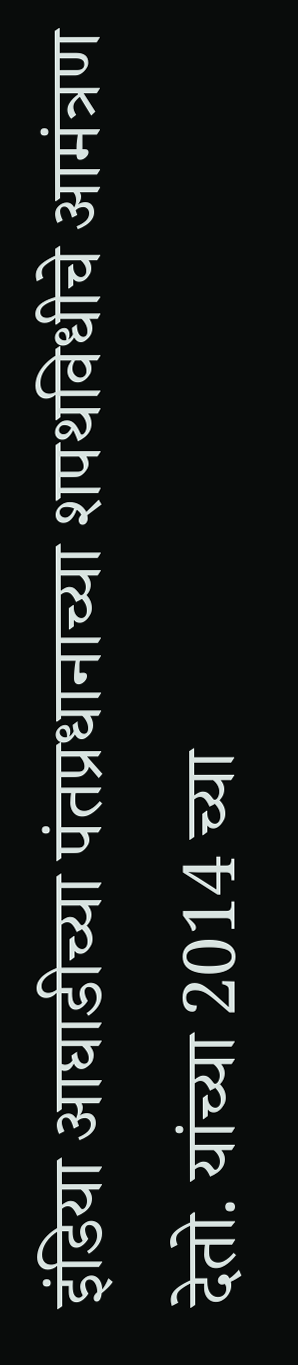इंडिया आघाडीच्या पंतप्रधानाच्या शपथविधीचे आमंत्रण देतो. यांच्या 2014 च्या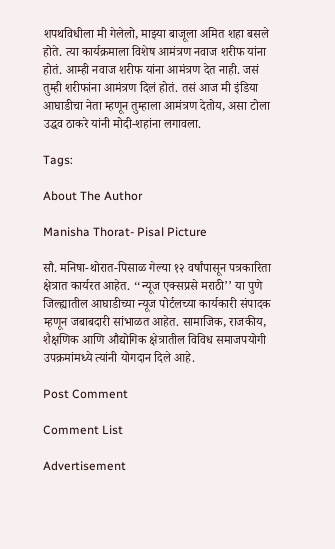शपथविधीला मी गेलेलो, माझ्या बाजूला अमित शहा बसले होते. त्या कार्यक्रमाला विशेष आमंत्रण नवाज शरीफ यांना होतं. आम्ही नवाज शरीफ यांना आमंत्रण देत नाही. जसं तुम्ही शरीफांना आमंत्रण दिलं होतं. तसं आज मी इंडिया आघाडीचा नेता म्हणून तुम्हाला आमंत्रण देतोय, असा टोला उद्धव ठाकरे यांनी मोदी-शहांना लगावला.

Tags:

About The Author

Manisha Thorat- Pisal Picture

सौ. मनिषा-थोरात-पिसाळ गेल्या १२ वर्षांपासून पत्रकारिता क्षेत्रात कार्यरत आहेत. ‘‘न्यूज एक्सप्रसे मराठी’’ या पुणे जिल्ह्यातील आघाडीच्या न्यूज पोर्टलच्या कार्यकारी संपादक म्हणून जबाबदारी सांभाळत आहेत. सामाजिक, राजकीय, शैक्षणिक आणि औद्योगिक क्षेत्रातील विविध समाजपयोगी उपक्रमांमध्ये त्यांनी योगदान दिले आहे.

Post Comment

Comment List

Advertisement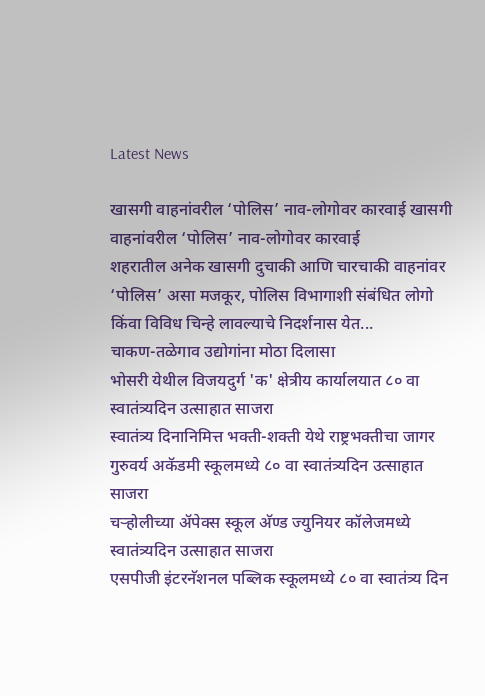Latest News

खासगी वाहनांवरील ‘पोलिस’ नाव-लोगोवर कारवाई खासगी वाहनांवरील ‘पोलिस’ नाव-लोगोवर कारवाई
शहरातील अनेक खासगी दुचाकी आणि चारचाकी वाहनांवर ‘पोलिस’ असा मजकूर, पोलिस विभागाशी संबंधित लोगो किंवा विविध चिन्हे लावल्याचे निदर्शनास येत...
चाकण-तळेगाव उद्योगांना मोठा दिलासा
भोसरी येथील विजयदुर्ग 'क' क्षेत्रीय कार्यालयात ८० वा स्वातंत्र्यदिन उत्साहात साजरा
स्वातंत्र्य दिनानिमित्त भक्ती-शक्ती येथे राष्ट्रभक्तीचा जागर
गुरुवर्य अकॅडमी स्कूलमध्ये ८० वा स्वातंत्र्यदिन उत्साहात साजरा
चऱ्होलीच्या अ‍ॅपेक्स स्कूल अ‍ॅण्ड ज्युनियर कॉलेजमध्ये स्वातंत्र्यदिन उत्साहात साजरा
एसपीजी इंटरनॅशनल पब्लिक स्कूलमध्ये ८० वा स्वातंत्र्य दिन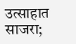उत्साहात साजरा;